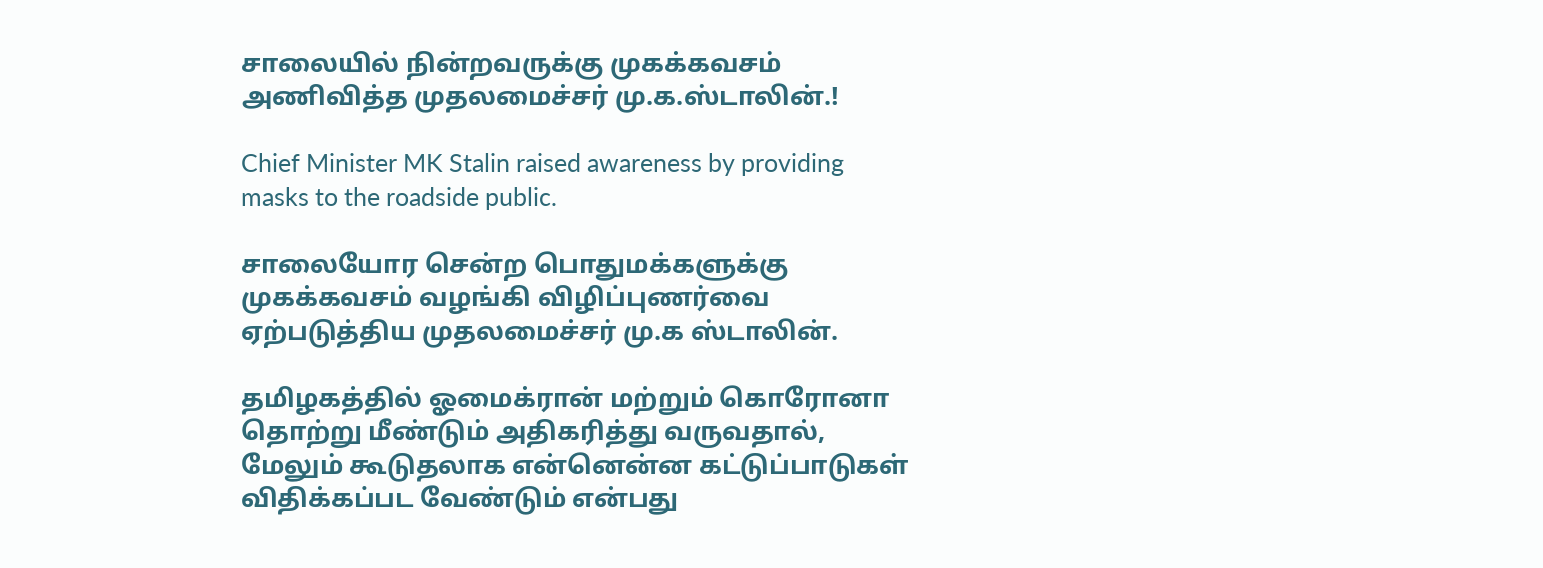சாலையில் நின்றவருக்கு முகக்கவசம் அணிவித்த முதலமைச்சர் மு.க.ஸ்டாலின்.!

Chief Minister MK Stalin raised awareness by providing masks to the roadside public.

சாலையோர சென்ற பொதுமக்களுக்கு முகக்கவசம் வழங்கி விழிப்புணர்வை ஏற்படுத்திய முதலமைச்சர் மு.க ஸ்டாலின்.

தமிழகத்தில் ஓமைக்ரான் மற்றும் கொரோனா தொற்று மீண்டும் அதிகரித்து வருவதால், மேலும் கூடுதலாக என்னென்ன கட்டுப்பாடுகள் விதிக்கப்பட வேண்டும் என்பது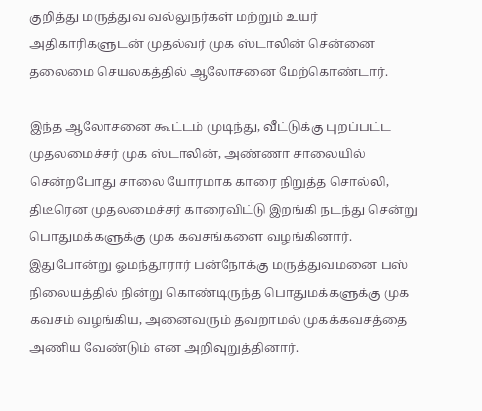குறித்து மருத்துவ வல்லுநர்கள் மற்றும் உயர் அதிகாரிகளுடன் முதல்வர் முக ஸ்டாலின் சென்னை தலைமை செயலகத்தில் ஆலோசனை மேற்கொண்டார்.

இந்த ஆலோசனை கூட்டம் முடிந்து, வீட்டுக்கு புறப்பட்ட முதலமைச்சர் முக ஸ்டாலின், அண்ணா சாலையில் சென்றபோது சாலை யோரமாக காரை நிறுத்த சொல்லி, திடீரென முதலமைச்சர் காரைவிட்டு இறங்கி நடந்து சென்று பொதுமக்களுக்கு முக கவசங்களை வழங்கினார். இதுபோன்று ஓமந்தூரார் பன்நோக்கு மருத்துவமனை பஸ் நிலையத்தில் நின்று கொண்டிருந்த பொதுமக்களுக்கு முக கவசம் வழங்கிய, அனைவரும் தவறாமல் முகக்கவசத்தை அணிய வேண்டும் என அறிவுறுத்தினார்.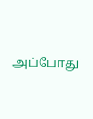அப்போது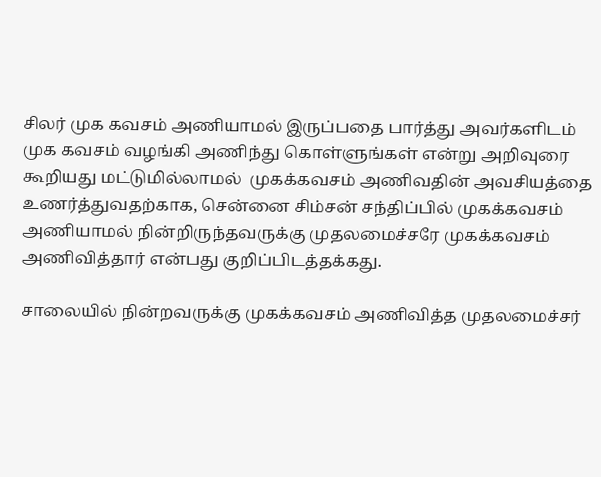சிலர் முக கவசம் அணியாமல் இருப்பதை பார்த்து அவர்களிடம் முக கவசம் வழங்கி அணிந்து கொள்ளுங்கள் என்று அறிவுரை கூறியது மட்டுமில்லாமல்  முகக்கவசம் அணிவதின் அவசியத்தை உணர்த்துவதற்காக, சென்னை சிம்சன் சந்திப்பில் முகக்கவசம் அணியாமல் நின்றிருந்தவருக்கு முதலமைச்சரே முகக்கவசம் அணிவித்தார் என்பது குறிப்பிடத்தக்கது.

சாலையில் நின்றவருக்கு முகக்கவசம் அணிவித்த முதலமைச்சர்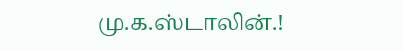மு.க.ஸ்டாலின்.!